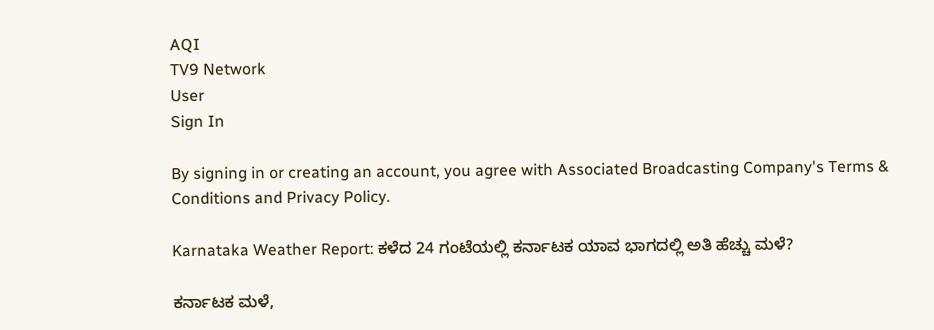AQI
TV9 Network
User
Sign In

By signing in or creating an account, you agree with Associated Broadcasting Company's Terms & Conditions and Privacy Policy.

Karnataka Weather Report: ಕಳೆದ 24 ಗಂಟೆಯಲ್ಲಿ ಕರ್ನಾಟಕ ಯಾವ ಭಾಗದಲ್ಲಿ ಅತಿ ಹೆಚ್ಚು ಮಳೆ?

ಕರ್ನಾಟಕ ಮಳೆ,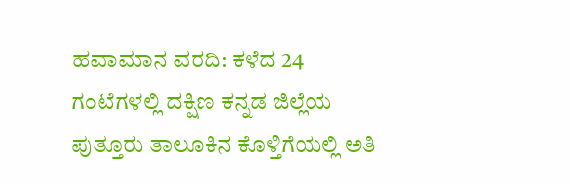ಹವಾಮಾನ ವರದಿ: ಕಳೆದ 24 ಗಂಟೆಗಳಲ್ಲಿ ದಕ್ಷಿಣ ಕನ್ನಡ ಜಿಲ್ಲೆಯ ಪುತ್ತೂರು ತಾಲೂಕಿನ ಕೊಳ್ತಿಗೆಯಲ್ಲಿ ಅತಿ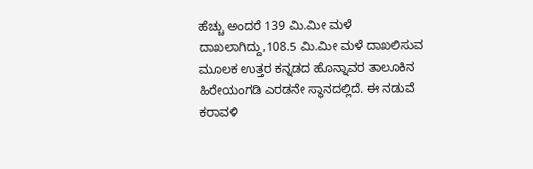ಹೆಚ್ಚು ಅಂದರೆ 139 ಮಿ.ಮೀ ಮಳೆ ದಾಖಲಾಗಿದ್ದು,108.5 ಮಿ.ಮೀ ಮಳೆ ದಾಖಲಿಸುವ ಮೂಲಕ ಉತ್ತರ ಕನ್ನಡದ ಹೊನ್ನಾವರ ತಾಲೂಕಿನ ಹಿರೇಯಂಗಡಿ ಎರಡನೇ ಸ್ಥಾನದಲ್ಲಿದೆ. ಈ ನಡುವೆ ಕರಾವಳಿ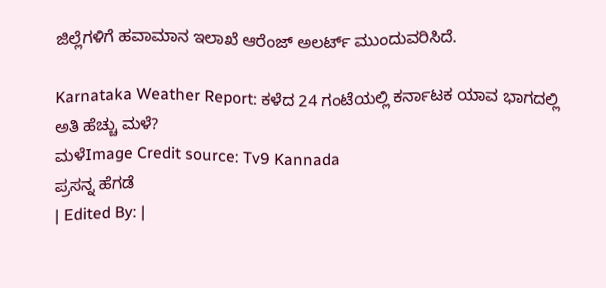ಜಿಲ್ಲೆಗಳಿಗೆ ಹವಾಮಾನ ಇಲಾಖೆ ಆರೆಂಜ್ ಅಲರ್ಟ್ ಮುಂದುವರಿಸಿದೆ.

Karnataka Weather Report: ಕಳೆದ 24 ಗಂಟೆಯಲ್ಲಿ ಕರ್ನಾಟಕ ಯಾವ ಭಾಗದಲ್ಲಿ ಅತಿ ಹೆಚ್ಚು ಮಳೆ?
ಮಳೆImage Credit source: Tv9 Kannada
ಪ್ರಸನ್ನ ಹೆಗಡೆ
| Edited By: |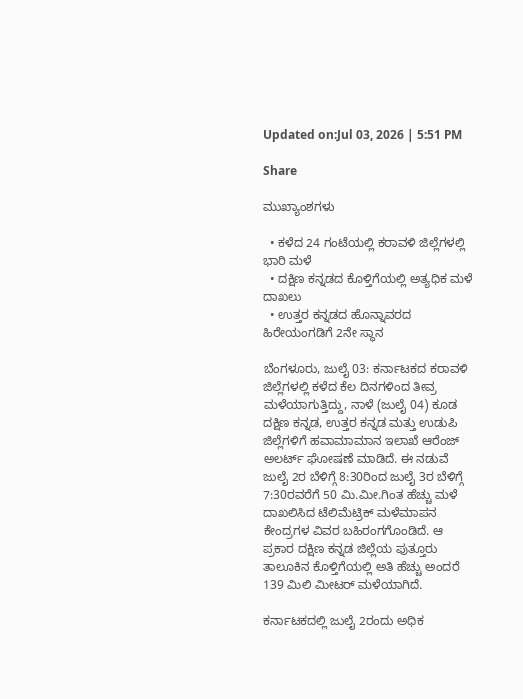Updated on:Jul 03, 2026 | 5:51 PM

Share

ಮುಖ್ಯಾಂಶಗಳು

  • ಕಳೆದ 24 ಗಂಟೆಯಲ್ಲಿ ಕರಾವಳಿ ಜಿಲ್ಲೆಗಳಲ್ಲಿ ಭಾರಿ ಮಳೆ
  • ದಕ್ಷಿಣ ಕನ್ನಡದ ಕೊಳ್ತಿಗೆಯಲ್ಲಿ ಅತ್ಯಧಿಕ ಮಳೆ ದಾಖಲು
  • ಉತ್ತರ ಕನ್ನಡದ ಹೊನ್ನಾವರದ ಹಿರೇಯಂಗಡಿಗೆ 2ನೇ ಸ್ಥಾನ

ಬೆಂಗಳೂರು, ಜುಲೈ 03: ಕರ್ನಾಟಕದ ಕರಾವಳಿ ಜಿಲ್ಲೆಗಳಲ್ಲಿ ಕಳೆದ ಕೆಲ ದಿನಗಳಿಂದ ತೀವ್ರ ಮಳೆಯಾಗುತ್ತಿದ್ದು, ನಾಳೆ (ಜುಲೈ 04) ಕೂಡ ದಕ್ಷಿಣ ಕನ್ನಡ, ಉತ್ತರ ಕನ್ನಡ ಮತ್ತು ಉಡುಪಿ ಜಿಲ್ಲೆಗಳಿಗೆ ಹವಾಮಾಮಾನ ಇಲಾಖೆ ಆರೆಂಜ್ ಅಲರ್ಟ್ ಘೋಷಣೆ ಮಾಡಿದೆ. ಈ ನಡುವೆ ಜುಲೈ 2ರ ಬೆಳಿಗ್ಗೆ 8:30ರಿಂದ ಜುಲೈ 3ರ ಬೆಳಿಗ್ಗೆ 7:30ರವರೆಗೆ 50 ಮಿ.ಮೀ.ಗಿಂತ ಹೆಚ್ಚು ಮಳೆ ದಾಖಲಿಸಿದ ಟೆಲಿಮೆಟ್ರಿಕ್ ಮಳೆಮಾಪನ ಕೇಂದ್ರಗಳ ವಿವರ ಬಹಿರಂಗಗೊಂಡಿದೆ. ಆ ಪ್ರಕಾರ ದಕ್ಷಿಣ ಕನ್ನಡ ಜಿಲ್ಲೆಯ ಪುತ್ತೂರು ತಾಲೂಕಿನ ಕೊಳ್ತಿಗೆಯಲ್ಲಿ ಅತಿ ಹೆಚ್ಚು ಅಂದರೆ 139 ಮಿಲಿ ಮೀಟರ್ ಮಳೆಯಾಗಿದೆ.

ಕರ್ನಾಟಕದಲ್ಲಿ ಜುಲೈ 2ರಂದು ಅಧಿಕ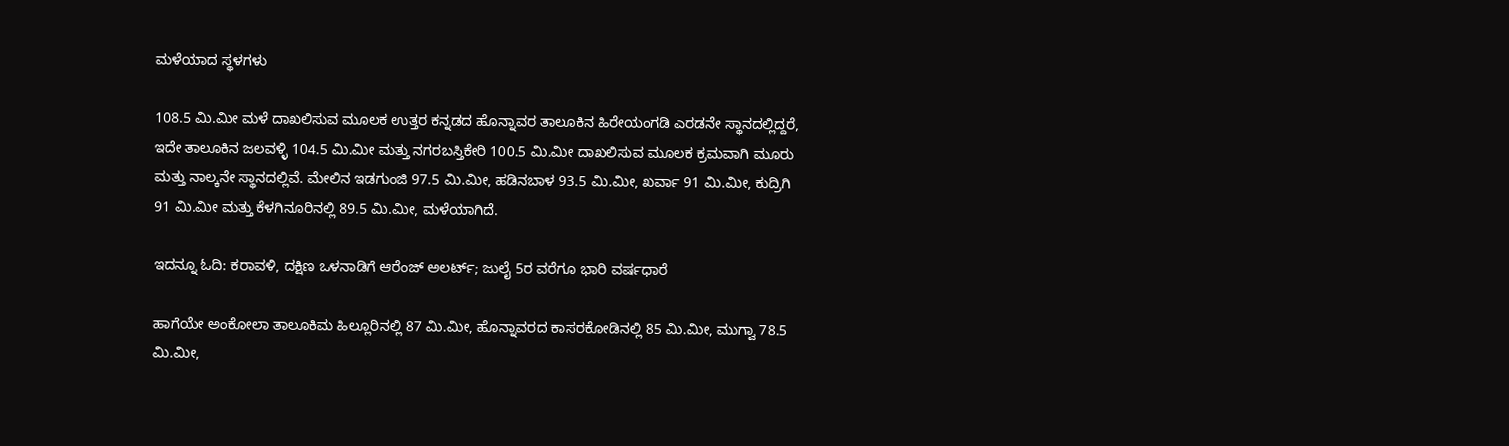ಮಳೆಯಾದ ಸ್ಥಳಗಳು

108.5 ಮಿ.ಮೀ ಮಳೆ ದಾಖಲಿಸುವ ಮೂಲಕ ಉತ್ತರ ಕನ್ನಡದ ಹೊನ್ನಾವರ ತಾಲೂಕಿನ ಹಿರೇಯಂಗಡಿ ಎರಡನೇ ಸ್ಥಾನದಲ್ಲಿದ್ದರೆ, ಇದೇ ತಾಲೂಕಿನ ಜಲವಳ್ಳಿ 104.5 ಮಿ.ಮೀ ಮತ್ತು ನಗರಬಸ್ತಿಕೇರಿ 100.5 ಮಿ.ಮೀ ದಾಖಲಿಸುವ ಮೂಲಕ ಕ್ರಮವಾಗಿ ಮೂರು ಮತ್ತು ನಾಲ್ಕನೇ ಸ್ಥಾನದಲ್ಲಿವೆ. ಮೇಲಿನ ಇಡಗುಂಜಿ 97.5 ಮಿ.ಮೀ, ಹಡಿನಬಾಳ 93.5 ಮಿ.ಮೀ, ಖರ್ವಾ 91 ಮಿ.ಮೀ, ಕುದ್ರಿಗಿ 91 ಮಿ.ಮೀ ಮತ್ತು ಕೆಳಗಿನೂರಿನಲ್ಲಿ 89.5 ಮಿ.ಮೀ, ಮಳೆಯಾಗಿದೆ.

ಇದನ್ನೂ ಓದಿ: ಕರಾವಳಿ, ದಕ್ಷಿಣ ಒಳನಾಡಿಗೆ ಆರೆಂಜ್ ಅಲರ್ಟ್; ಜುಲೈ 5ರ ವರೆಗೂ ಭಾರಿ ವರ್ಷಧಾರೆ

ಹಾಗೆಯೇ ಅಂಕೋಲಾ ತಾಲೂಕಿಮ ಹಿಲ್ಲೂರಿನಲ್ಲಿ 87 ಮಿ.ಮೀ, ಹೊನ್ನಾವರದ ಕಾಸರಕೋಡಿನಲ್ಲಿ 85 ಮಿ.ಮೀ, ಮುಗ್ವಾ 78.5 ಮಿ.ಮೀ,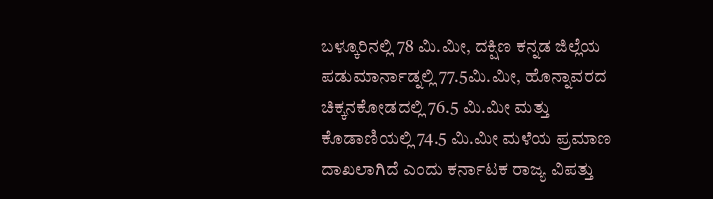ಬಳ್ಕೂರಿನಲ್ಲಿ 78 ಮಿ.ಮೀ, ದಕ್ಷಿಣ ಕನ್ನಡ ಜಿಲ್ಲೆಯ ಪಡುಮಾರ್ನಾಡ್ನಲ್ಲಿ 77.5ಮಿ.ಮೀ, ಹೊನ್ನಾವರದ ಚಿಕ್ಕನಕೋಡದಲ್ಲಿ 76.5 ಮಿ.ಮೀ ಮತ್ತು ಕೊಡಾಣಿಯಲ್ಲಿ 74.5 ಮಿ.ಮೀ ಮಳೆಯ ಪ್ರಮಾಣ ದಾಖಲಾಗಿದೆ ಎಂದು ಕರ್ನಾಟಕ ರಾಜ್ಯ ವಿಪತ್ತು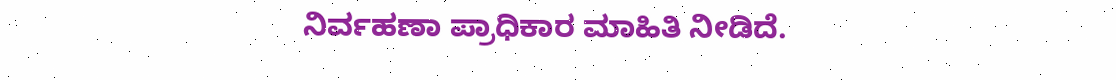ನಿರ್ವಹಣಾ ಪ್ರಾಧಿಕಾರ ಮಾಹಿತಿ ನೀಡಿದೆ.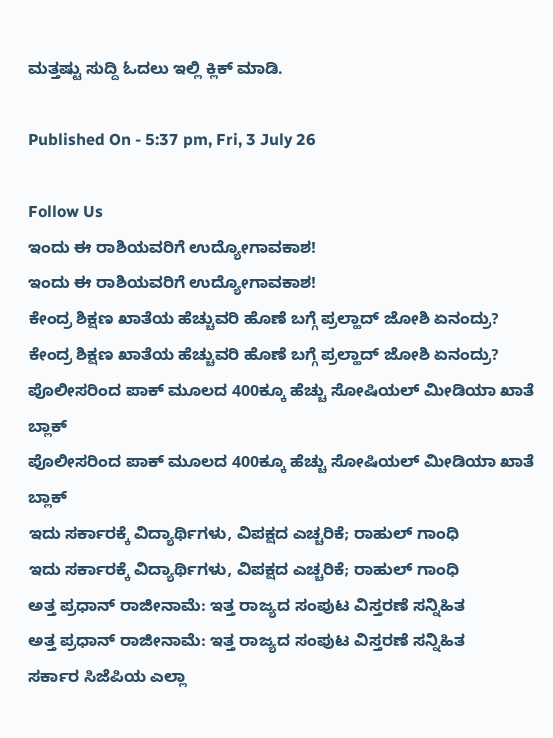ಮತ್ತಷ್ಟು ಸುದ್ದಿ ಓದಲು ಇಲ್ಲಿ ಕ್ಲಿಕ್ ಮಾಡಿ.

Published On - 5:37 pm, Fri, 3 July 26

Follow Us
ಇಂದು ಈ ರಾಶಿಯವರಿಗೆ ಉದ್ಯೋಗಾವಕಾಶ!
ಇಂದು ಈ ರಾಶಿಯವರಿಗೆ ಉದ್ಯೋಗಾವಕಾಶ!
ಕೇಂದ್ರ ಶಿಕ್ಷಣ ಖಾತೆಯ ಹೆಚ್ಚುವರಿ ಹೊಣೆ ಬಗ್ಗೆ ಪ್ರಲ್ಹಾದ್ ಜೋಶಿ ಏನಂದ್ರು?
ಕೇಂದ್ರ ಶಿಕ್ಷಣ ಖಾತೆಯ ಹೆಚ್ಚುವರಿ ಹೊಣೆ ಬಗ್ಗೆ ಪ್ರಲ್ಹಾದ್ ಜೋಶಿ ಏನಂದ್ರು?
ಪೊಲೀಸರಿಂದ ಪಾಕ್ ಮೂಲದ 400ಕ್ಕೂ ಹೆಚ್ಚು ಸೋಷಿಯಲ್ ಮೀಡಿಯಾ ಖಾತೆ ಬ್ಲಾಕ್
ಪೊಲೀಸರಿಂದ ಪಾಕ್ ಮೂಲದ 400ಕ್ಕೂ ಹೆಚ್ಚು ಸೋಷಿಯಲ್ ಮೀಡಿಯಾ ಖಾತೆ ಬ್ಲಾಕ್
ಇದು ಸರ್ಕಾರಕ್ಕೆ ವಿದ್ಯಾರ್ಥಿಗಳು, ವಿಪಕ್ಷದ ಎಚ್ಚರಿಕೆ; ರಾಹುಲ್ ಗಾಂಧಿ
ಇದು ಸರ್ಕಾರಕ್ಕೆ ವಿದ್ಯಾರ್ಥಿಗಳು, ವಿಪಕ್ಷದ ಎಚ್ಚರಿಕೆ; ರಾಹುಲ್ ಗಾಂಧಿ
ಅತ್ತ ಪ್ರಧಾನ್ ರಾಜೀನಾಮೆ: ಇತ್ತ ರಾಜ್ಯದ ಸಂಪುಟ ವಿಸ್ತರಣೆ ಸನ್ನಿಹಿತ
ಅತ್ತ ಪ್ರಧಾನ್ ರಾಜೀನಾಮೆ: ಇತ್ತ ರಾಜ್ಯದ ಸಂಪುಟ ವಿಸ್ತರಣೆ ಸನ್ನಿಹಿತ
ಸರ್ಕಾರ ಸಿಜೆಪಿಯ ಎಲ್ಲಾ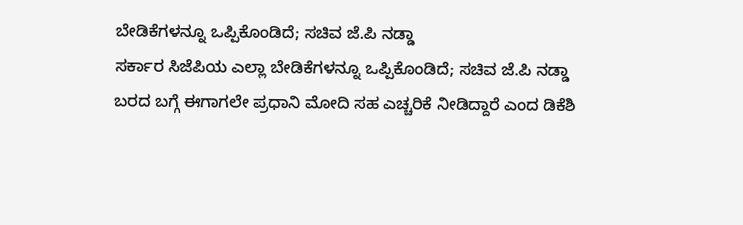ಬೇಡಿಕೆಗಳನ್ನೂ ಒಪ್ಪಿಕೊಂಡಿದೆ; ಸಚಿವ ಜೆ.ಪಿ ನಡ್ಡಾ
ಸರ್ಕಾರ ಸಿಜೆಪಿಯ ಎಲ್ಲಾ ಬೇಡಿಕೆಗಳನ್ನೂ ಒಪ್ಪಿಕೊಂಡಿದೆ; ಸಚಿವ ಜೆ.ಪಿ ನಡ್ಡಾ
ಬರದ ಬಗ್ಗೆ ಈಗಾಗಲೇ ಪ್ರಧಾನಿ ಮೋದಿ ಸಹ ಎಚ್ಚರಿಕೆ ನೀಡಿದ್ದಾರೆ ಎಂದ ಡಿಕೆಶಿ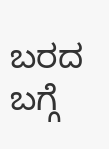ಬರದ ಬಗ್ಗೆ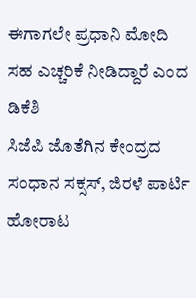ಈಗಾಗಲೇ ಪ್ರಧಾನಿ ಮೋದಿ ಸಹ ಎಚ್ಚರಿಕೆ ನೀಡಿದ್ದಾರೆ ಎಂದ ಡಿಕೆಶಿ
ಸಿಜೆಪಿ ಜೊತೆಗಿನ ಕೇಂದ್ರದ ಸಂಧಾನ ಸಕ್ಸಸ್, ಜಿರಳೆ ಪಾರ್ಟಿ ಹೋರಾಟ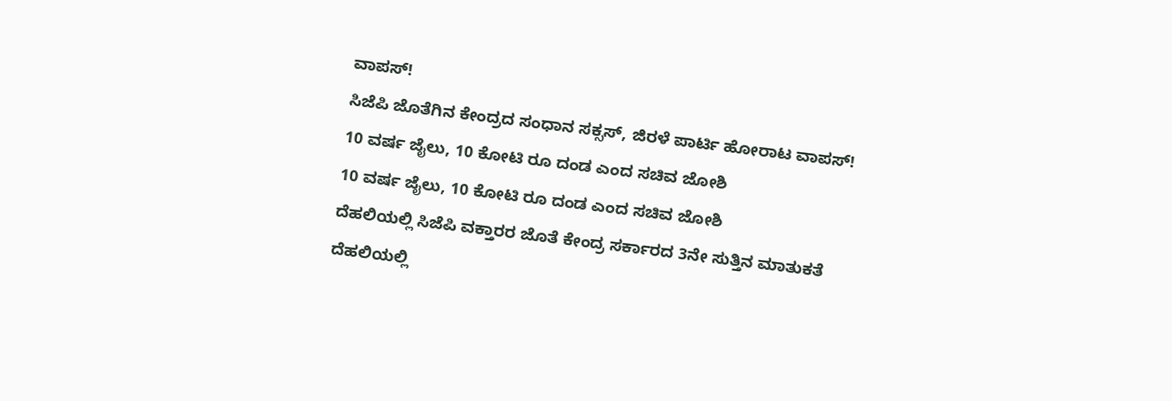ವಾಪಸ್!
ಸಿಜೆಪಿ ಜೊತೆಗಿನ ಕೇಂದ್ರದ ಸಂಧಾನ ಸಕ್ಸಸ್, ಜಿರಳೆ ಪಾರ್ಟಿ ಹೋರಾಟ ವಾಪಸ್!
10 ವರ್ಷ ಜೈಲು, 10 ಕೋಟಿ ರೂ ದಂಡ ಎಂದ ಸಚಿವ ಜೋಶಿ
10 ವರ್ಷ ಜೈಲು, 10 ಕೋಟಿ ರೂ ದಂಡ ಎಂದ ಸಚಿವ ಜೋಶಿ
ದೆಹಲಿಯಲ್ಲಿ ಸಿಜೆಪಿ ವಕ್ತಾರರ ಜೊತೆ ಕೇಂದ್ರ ಸರ್ಕಾರದ 3ನೇ ಸುತ್ತಿನ ಮಾತುಕತೆ
ದೆಹಲಿಯಲ್ಲಿ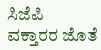ಸಿಜೆಪಿ ವಕ್ತಾರರ ಜೊತೆ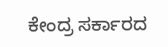ಕೇಂದ್ರ ಸರ್ಕಾರದ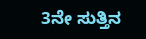3ನೇ ಸುತ್ತಿನ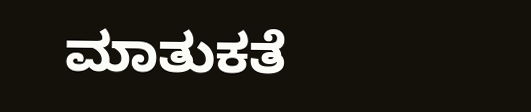ಮಾತುಕತೆ